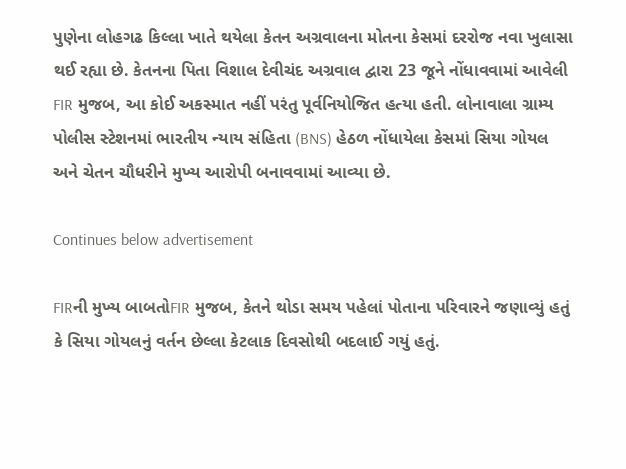પુણેના લોહગઢ કિલ્લા ખાતે થયેલા કેતન અગ્રવાલના મોતના કેસમાં દરરોજ નવા ખુલાસા થઈ રહ્યા છે. કેતનના પિતા વિશાલ દેવીચંદ અગ્રવાલ દ્વારા 23 જૂને નોંધાવવામાં આવેલી FIR મુજબ, આ કોઈ અકસ્માત નહીં પરંતુ પૂર્વનિયોજિત હત્યા હતી. લોનાવાલા ગ્રામ્ય પોલીસ સ્ટેશનમાં ભારતીય ન્યાય સંહિતા (BNS) હેઠળ નોંધાયેલા કેસમાં સિયા ગોયલ અને ચેતન ચૌધરીને મુખ્ય આરોપી બનાવવામાં આવ્યા છે.

Continues below advertisement

FIRની મુખ્ય બાબતોFIR મુજબ, કેતને થોડા સમય પહેલાં પોતાના પરિવારને જણાવ્યું હતું કે સિયા ગોયલનું વર્તન છેલ્લા કેટલાક દિવસોથી બદલાઈ ગયું હતું.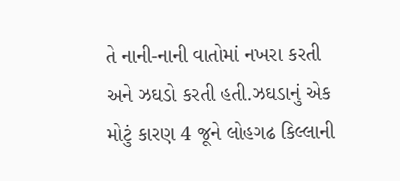તે નાની-નાની વાતોમાં નખરા કરતી અને ઝઘડો કરતી હતી.ઝઘડાનું એક મોટું કારણ 4 જૂને લોહગઢ કિલ્લાની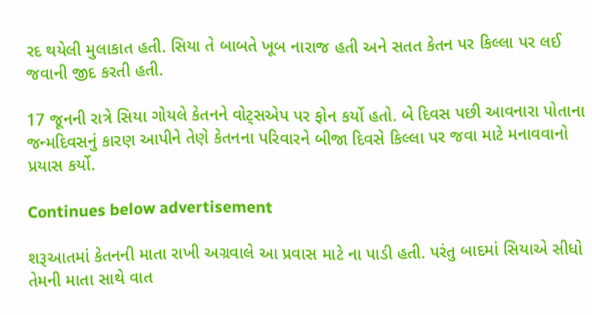રદ થયેલી મુલાકાત હતી. સિયા તે બાબતે ખૂબ નારાજ હતી અને સતત કેતન પર કિલ્લા પર લઈ જવાની જીદ કરતી હતી.

17 જૂનની રાત્રે સિયા ગોયલે કેતનને વોટ્સએપ પર ફોન કર્યો હતો. બે દિવસ પછી આવનારા પોતાના જન્મદિવસનું કારણ આપીને તેણે કેતનના પરિવારને બીજા દિવસે કિલ્લા પર જવા માટે મનાવવાનો પ્રયાસ કર્યો.

Continues below advertisement

શરૂઆતમાં કેતનની માતા રાખી અગ્રવાલે આ પ્રવાસ માટે ના પાડી હતી. પરંતુ બાદમાં સિયાએ સીધો તેમની માતા સાથે વાત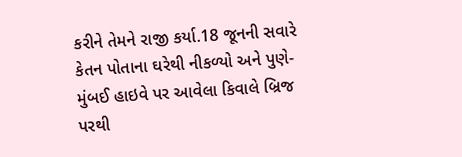કરીને તેમને રાજી કર્યા.18 જૂનની સવારે કેતન પોતાના ઘરેથી નીકળ્યો અને પુણે-મુંબઈ હાઇવે પર આવેલા કિવાલે બ્રિજ પરથી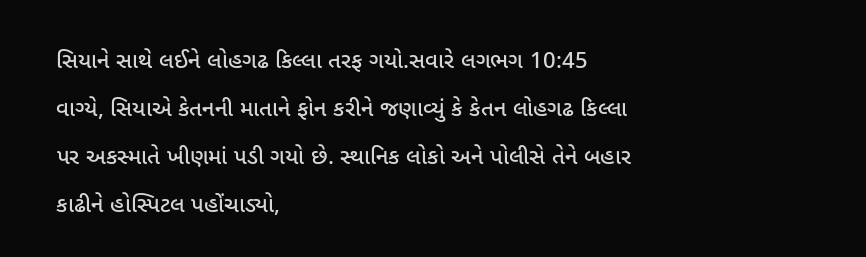સિયાને સાથે લઈને લોહગઢ કિલ્લા તરફ ગયો.સવારે લગભગ 10:45 વાગ્યે, સિયાએ કેતનની માતાને ફોન કરીને જણાવ્યું કે કેતન લોહગઢ કિલ્લા પર અકસ્માતે ખીણમાં પડી ગયો છે. સ્થાનિક લોકો અને પોલીસે તેને બહાર કાઢીને હોસ્પિટલ પહોંચાડ્યો,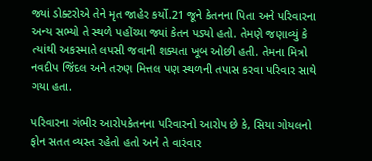જ્યાં ડોક્ટરોએ તેને મૃત જાહેર કર્યો.21 જૂને કેતનના પિતા અને પરિવારના અન્ય સભ્યો તે સ્થળે પહોંચ્યા જ્યાં કેતન પડ્યો હતો. તેમણે જણાવ્યું કે ત્યાંથી અકસ્માતે લપસી જવાની શક્યતા ખૂબ ઓછી હતી. તેમના મિત્રો નવદીપ જિંદલ અને તરુણ મિત્તલ પણ સ્થળની તપાસ કરવા પરિવાર સાથે ગયા હતા.

પરિવારના ગંભીર આરોપકેતનના પરિવારનો આરોપ છે કે, સિયા ગોયલનો ફોન સતત વ્યસ્ત રહેતો હતો અને તે વારંવાર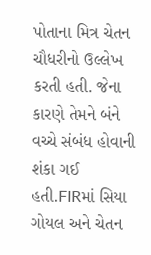પોતાના મિત્ર ચેતન ચૌધરીનો ઉલ્લેખ કરતી હતી. જેના કારણે તેમને બંને વચ્ચે સંબંધ હોવાની શંકા ગઈ હતી.FIRમાં સિયા ગોયલ અને ચેતન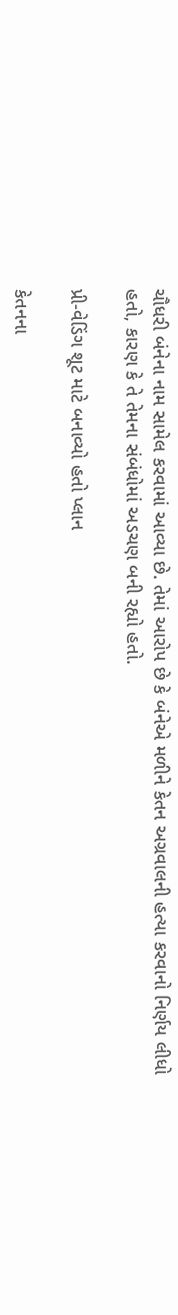ચૌધરી બંનેના નામ સામેલ કરવામાં આવ્યા છે. તેમાં આરોપ છે કે બંનેએ મળીને કેતન અગ્રવાલની હત્યા કરવાનો નિર્ણય લીધો હતો, કારણ કે તે તેમના સંબંધોમાં અડચણ બની રહ્યો હતો.

પ્રી-વેડિંગ શૂટ માટે બનાવ્યો હતો પ્લાન

કેતનના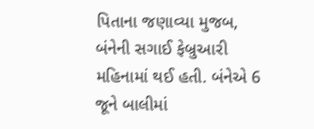પિતાના જણાવ્યા મુજબ, બંનેની સગાઈ ફેબ્રુઆરી મહિનામાં થઈ હતી. બંનેએ 6 જૂને બાલીમાં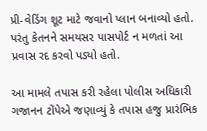પ્રી-વેડિંગ શૂટ માટે જવાનો પ્લાન બનાવ્યો હતો. પરંતુ કેતનને સમયસર પાસપોર્ટ ન મળતાં આ પ્રવાસ રદ કરવો પડ્યો હતો.

આ મામલે તપાસ કરી રહેલા પોલીસ અધિકારી ગજાનન ટોંપેએ જણાવ્યું કે તપાસ હજુ પ્રારંભિક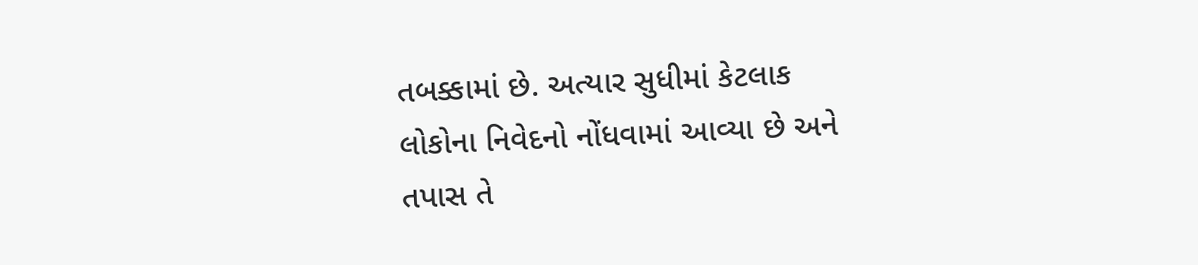તબક્કામાં છે. અત્યાર સુધીમાં કેટલાક લોકોના નિવેદનો નોંધવામાં આવ્યા છે અને તપાસ તે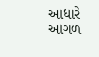આધારે આગળ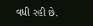વધી રહી છે.